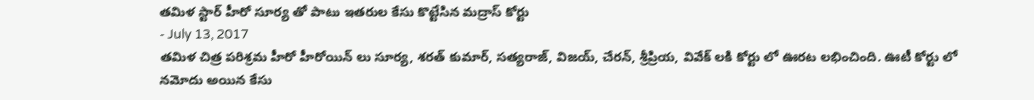తమిళ స్టార్ హీరో సూర్య తో పాటు ఇతరుల కేసు కొట్టేసిన మద్రాస్ కోర్టు
- July 13, 2017
తమిళ చిత్ర పరిశ్రమ హీరో హీరోయిన్ లు సూర్య, శరత్ కుమార్, సత్యరాజ్, విజయ్, చేరన్, శ్రీప్రియ, వివేక్ లకి కోర్టు లో ఊరట లభించింది. ఊటీ కోర్టు లో నమోదు అయిన కేసు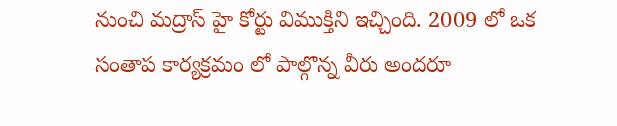నుంచి మద్రాస్ హై కోర్టు విముక్తిని ఇచ్చింది. 2009 లో ఒక సంతాప కార్యక్రమం లో పాల్గొన్న వీరు అందరూ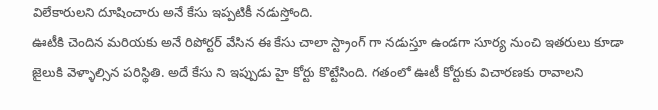విలేకారులని దూషించారు అనే కేసు ఇప్పటికీ నడుస్తోంది.
ఊటీకి చెందిన మరియకు అనే రిపోర్టర్ వేసిన ఈ కేసు చాలా స్ట్రాంగ్ గా నడుస్తూ ఉండగా సూర్య నుంచి ఇతరులు కూడా జైలుకి వెళ్ళాల్సిన పరిస్థితి. అదే కేసు ని ఇప్పుడు హై కోర్టు కొట్టేసింది. గతంలో ఊటీ కోర్టుకు విచారణకు రావాలని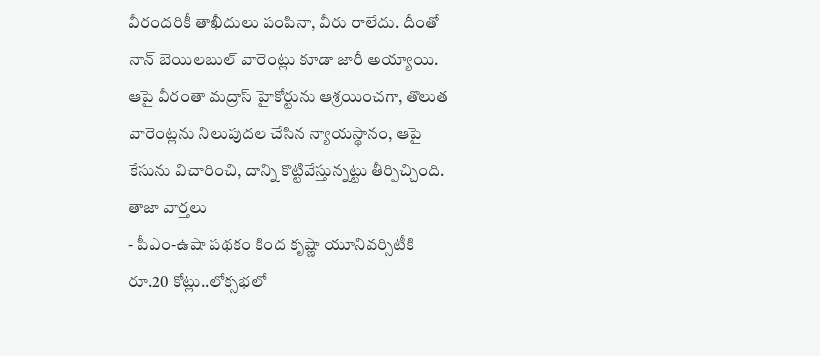వీరందరికీ తాఖీదులు పంపినా, వీరు రాలేదు. దీంతో నాన్ బెయిలబుల్ వారెంట్లు కూడా జారీ అయ్యాయి.
ఆపై వీరంతా మద్రాస్ హైకోర్టును ఆశ్రయించగా, తొలుత వారెంట్లను నిలుపుదల చేసిన న్యాయస్థానం, ఆపై కేసును విచారించి, దాన్ని కొట్టివేస్తున్నట్టు తీర్పిచ్చింది.
తాజా వార్తలు
- పీఎం-ఉషా పథకం కింద కృష్ణా యూనివర్సిటీకి రూ.20 కోట్లు..లోక్సభలో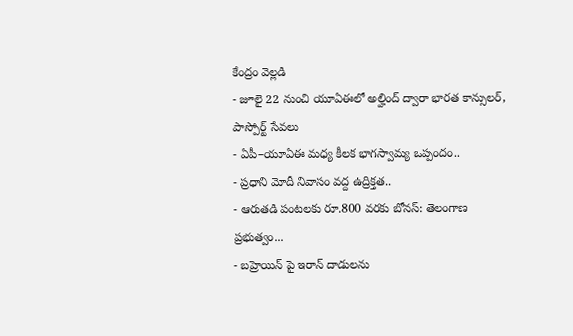కేంద్రం వెల్లడి
- జూలై 22 నుంచి యూఏఈలో అల్హింద్ ద్వారా భారత కాన్సులర్, పాస్పోర్ట్ సేవలు
- ఏపీ–యూఏఈ మధ్య కీలక భాగస్వామ్య ఒప్పందం..
- ప్రధాని మోదీ నివాసం వద్ద ఉద్రిక్తత..
- ఆరుతడి పంటలకు రూ.800 వరకు బోనస్: తెలంగాణ ప్రభుత్వం...
- బహ్రెయిన్ పై ఇరాన్ దాడులను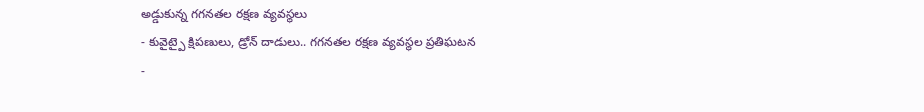అడ్డుకున్న గగనతల రక్షణ వ్యవస్థలు
- కువైట్పై క్షిపణులు, డ్రోన్ దాడులు.. గగనతల రక్షణ వ్యవస్థల ప్రతిఘటన
-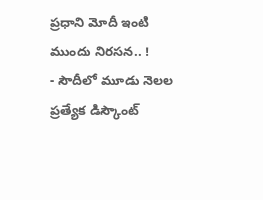ప్రధాని మోదీ ఇంటి ముందు నిరసన.. !
- సౌదీలో మూడు నెలల ప్రత్యేక డిస్కౌంట్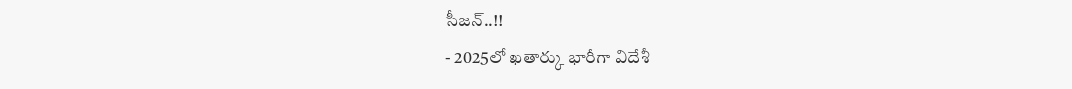సీజన్..!!
- 2025లో ఖతార్కు భారీగా విదేశీ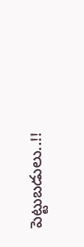పెట్టుబడులు..!!